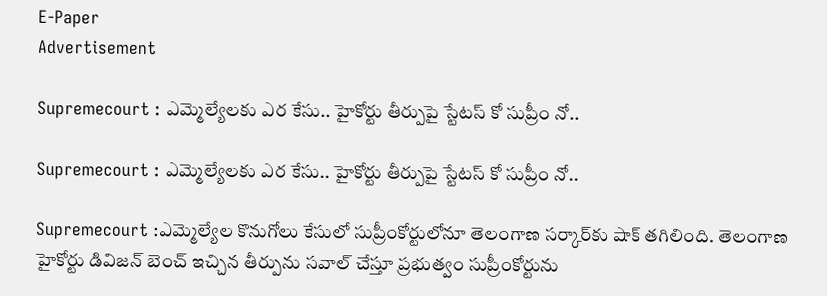E-Paper
Advertisement

Supremecourt : ఎమ్మెల్యేలకు ఎర కేసు.. హైకోర్టు తీర్పుపై స్టేటస్ కో సుప్రీం నో..

Supremecourt : ఎమ్మెల్యేలకు ఎర కేసు.. హైకోర్టు తీర్పుపై స్టేటస్ కో సుప్రీం నో..

Supremecourt :ఎమ్మెల్యేల కొనుగోలు కేసులో సుప్రీంకోర్టులోనూ తెలంగాణ సర్కార్‌కు షాక్ తగిలింది. తెలంగాణ హైకోర్టు డివిజన్‌ బెంచ్‌ ఇచ్చిన తీర్పును సవాల్‌ చేస్తూ ప్రభుత్వం సుప్రీంకోర్టును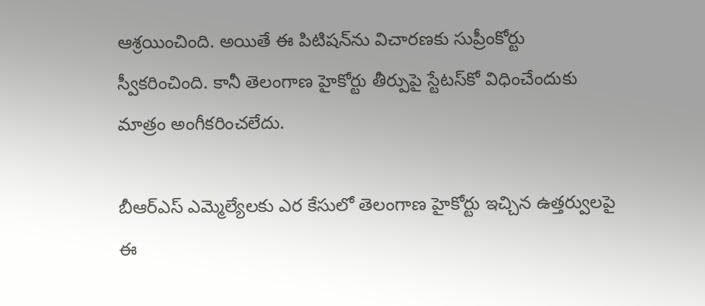ఆశ్రయించింది. అయితే ఈ పిటిషన్‌ను విచారణకు సుప్రీంకోర్టు స్వీకరించింది. కానీ తెలంగాణ హైకోర్టు తీర్పుపై స్టేటస్‌కో విధించేందుకు మాత్రం అంగీకరించలేదు.

బీఆర్ఎస్ ఎమ్మెల్యేలకు ఎర కేసులో తెలంగాణ హైకోర్టు ఇచ్చిన ఉత్తర్వులపై ఈ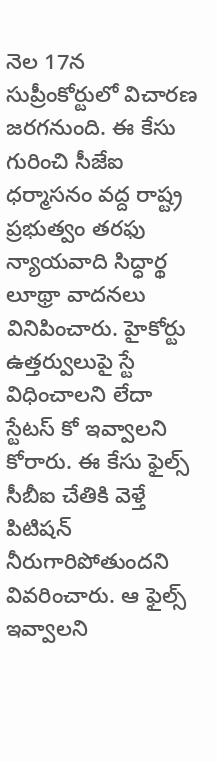నెల 17న సుప్రీంకోర్టులో విచారణ జరగనుంది. ఈ కేసు గురించి సీజేఐ ధర్మాసనం వద్ద రాష్ట్ర ప్రభుత్వం తరఫు న్యాయవాది సిద్ధార్థ లూథ్రా వాదనలు వినిపించారు. హైకోర్టు ఉత్తర్వులుపై స్టే విధించాలని లేదా స్టేటస్‌ కో ఇవ్వాలని కోరారు. ఈ కేసు ఫైల్స్ సీబీఐ చేతికి వెళ్తే పిటిషన్‌ నీరుగారిపోతుందని వివరించారు. ఆ ఫైల్స్‌ ఇవ్వాలని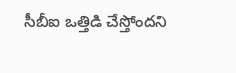సీబీఐ ఒత్తిడి చేస్తోందని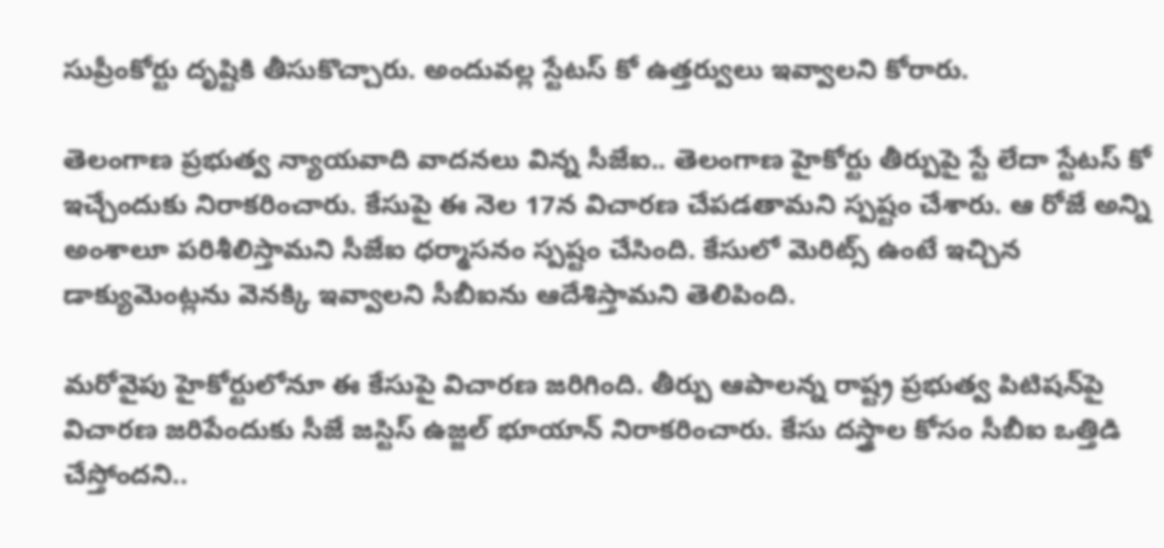సుప్రీంకోర్టు దృష్టికి తీసుకొచ్చారు. అందువల్ల స్టేటస్‌ కో ఉత్తర్వులు ఇవ్వాలని కోరారు.

తెలంగాణ ప్రభుత్వ న్యాయవాది వాదనలు విన్న సీజేఐ.. తెలంగాణ హైకోర్టు తీర్పుపై స్టే లేదా స్టేటస్‌ కో ఇచ్చేందుకు నిరాకరించారు. కేసుపై ఈ నెల 17న విచారణ చేపడతామని స్పష్టం చేశారు. ఆ రోజే అన్ని అంశాలూ పరిశీలిస్తామని సీజేఐ ధర్మాసనం స్పష్టం చేసింది. కేసులో మెరిట్స్‌ ఉంటే ఇచ్చిన డాక్యుమెంట్లను వెనక్కి ఇవ్వాలని సీబీఐను ఆదేశిస్తామని తెలిపింది.

మరోవైపు హైకోర్టులోనూ ఈ కేసుపై విచారణ జరిగింది. తీర్పు ఆపాలన్న రాష్ట్ర ప్రభుత్వ పిటిషన్‌పై విచారణ జరిపేందుకు సీజే జస్టిస్‌ ఉజ్జల్‌ భూయాన్‌ నిరాకరించారు. కేసు దస్త్రాల కోసం సీబీఐ ఒత్తిడి చేస్తోందని..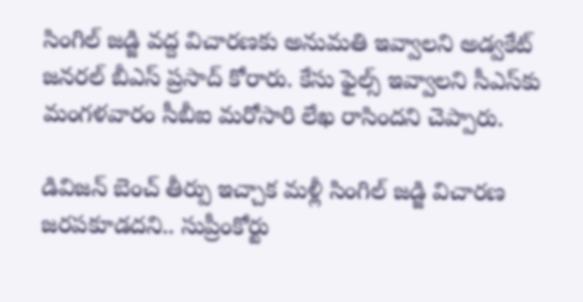సింగిల్‌ జడ్జి వద్ద విచారణకు అనుమతి ఇవ్వాలని అడ్వకేట్‌ జనరల్‌ బీఎస్‌ ప్రసాద్‌ కోరారు. కేసు ఫైల్స్‌ ఇవ్వాలని సీఎస్‌కు మంగళవారం సీబీఐ మరోసారి లేఖ రాసిందని చెప్పారు.

డివిజన్ బెంచ్ తీర్పు ఇచ్చాక మళ్లీ సింగిల్‌ జడ్జి విచారణ జరపకూడదని.. సుప్రీంకోర్టు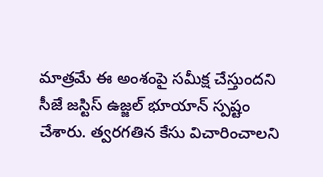మాత్రమే ఈ అంశంపై సమీక్ష చేస్తుందని సీజే జస్టిస్‌ ఉజ్జల్‌ భూయాన్‌ స్పష్టం చేశారు. త్వరగతిన కేసు విచారించాలని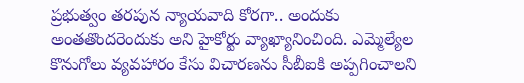ప్రభుత్వం తరపున న్యాయవాది కోరగా.. అందుకు అంతతొందరెందుకు అని హైకోర్టు వ్యాఖ్యానించింది. ఎమ్మెల్యేల కొనుగోలు వ్యవహారం కేసు విచారణను సీబీఐకి అప్పగించాలని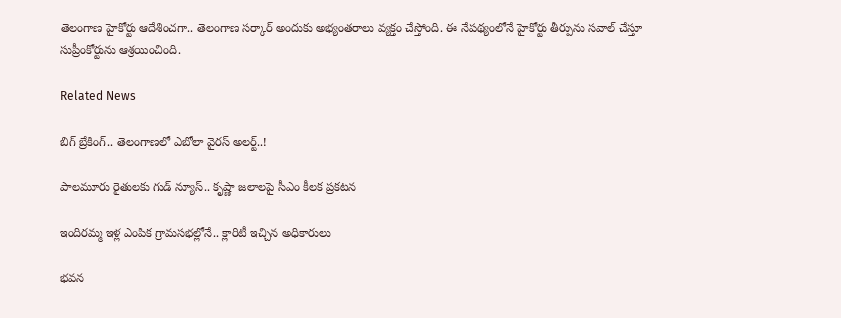తెలంగాణ హైకోర్టు ఆదేశించగా.. తెలంగాణ సర్కార్‌ అందుకు అభ్యంతరాలు వ్యక్తం చేస్తోంది. ఈ నేపథ్యంలోనే హైకోర్టు తీర్పును సవాల్ చేస్తూ సుప్రీంకోర్టును ఆశ్రయించింది.

Related News

బిగ్ బ్రేకింగ్.. తెలంగాణలో ఎబోలా వైరస్ అలర్ట్..!

పాలమూరు రైతులకు గుడ్ న్యూస్.. కృష్ణా జలాలపై సీఎం కీలక ప్రకటన

ఇందిరమ్మ ఇళ్ల ఎంపిక గ్రామసభల్లోనే.. క్లారిటీ ఇచ్చిన అధికారులు

భవన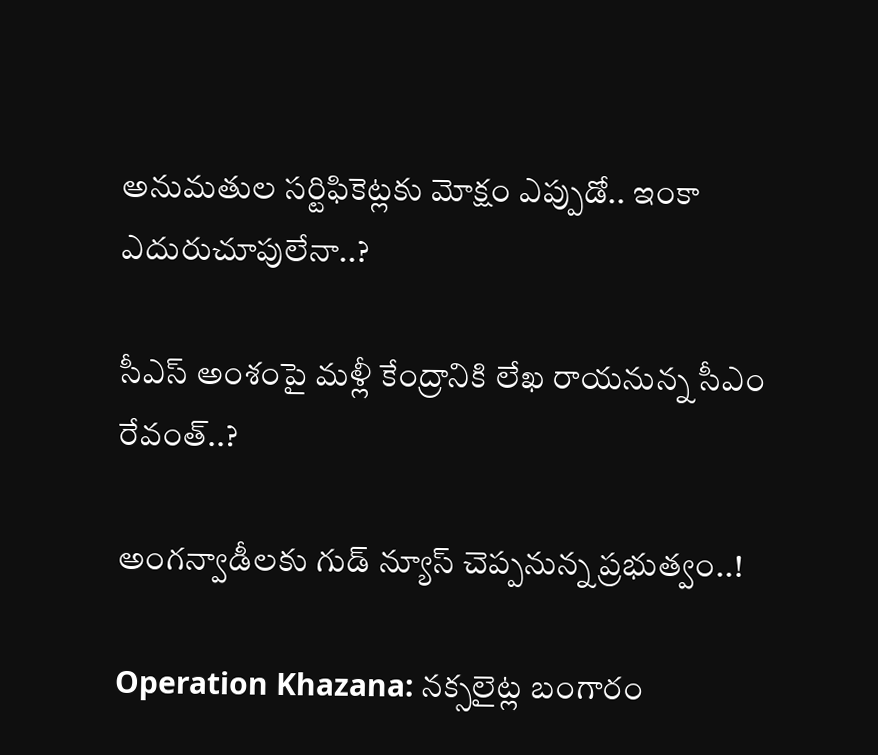అనుమతుల సర్టిఫికెట్లకు మోక్షం ఎప్పుడో.. ఇంకా ఎదురుచూపులేనా..?

సీఎస్ అంశంపై మళ్లీ కేంద్రానికి లేఖ రాయనున్న సీఎం రేవంత్..?

అంగన్వాడీలకు గుడ్ న్యూస్ చెప్పనున్న ప్రభుత్వం..!

Operation Khazana: నక్సలైట్ల బంగారం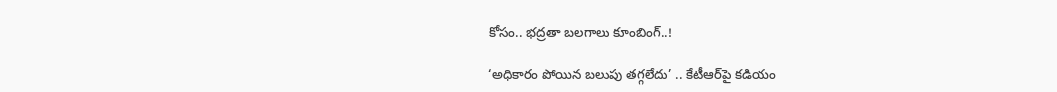కోసం.. భద్రతా బలగాలు కూంబింగ్..!

‘అధికారం పోయిన బలుపు తగ్గలేదు’ .. కేటీఆర్‌పై కడియం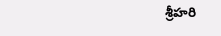శ్రీహరి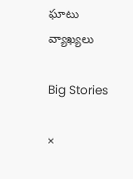ఘాటు వ్యాఖ్యలు

Big Stories

×